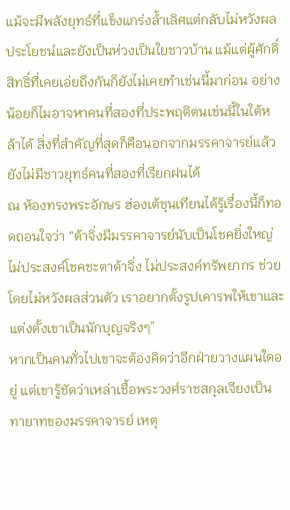แม้จะมีพลังยุทธ์ที่แข็งแกร่งล้ำเลิศแต่กลับไม่หวังผลประโยชน์และยังเป็นห่วงเป็นใยชาวบ้าน แม้แต่ผู้ศักดิ์สิทธิ์ที่เคยเอ่ยถึงกันก็ยังไม่เคยทำเช่นนี้มาก่อน อย่างน้อยก็ไมอาจหาคนที่สองที่ประพฤติตนเช่นนี้ในใต้หล้าได้ สิ่งที่สำคัญที่สุดก็คือนอกจากมรรคาจารย์แล้ว ยังไม่มีชาวยุทธ์คนที่สองที่เรียกฝนได้
ณ ห้องทรงพระอักษร ฮ่องเต้ซุนเทียนได้รู้เรื่องนี้ก็ทอดถอนใจว่า “ต้าจิ่งมีมรรคาจารย์นับเป็นโชคยิ่งใหญ่ ไม่ประสงค์โชคชะตาต้าจิ่ง ไม่ประสงค์ทรัพยากร ช่วยโดยไม่หวังผลส่วนตัว เราอยากตั้งรูปเคารพให้เขาและแต่งตั้งเขาเป็นนักบุญจริงๆ”
หากเป็นคนทั่วไปเขาจะต้องคิดว่าอีกฝ่ายวางแผนใดอยู่ แต่เขารู้ชัดว่าเหล่าเชื้อพระวงศ์ราชสกุลเจียงเป็นทายาทของมรรคาจารย์ เหตุ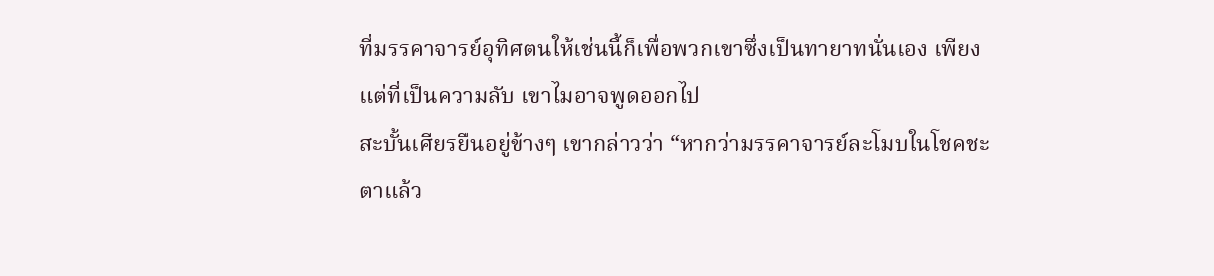ที่มรรคาจารย์อุทิศตนให้เช่นนี้ก็เพื่อพวกเขาซึ่งเป็นทายาทนั่นเอง เพียงแต่ที่เป็นความลับ เขาไมอาจพูดออกไป
สะบั้นเศียรยืนอยู่ข้างๆ เขากล่าวว่า “หากว่ามรรคาจารย์ละโมบในโชคชะตาแล้ว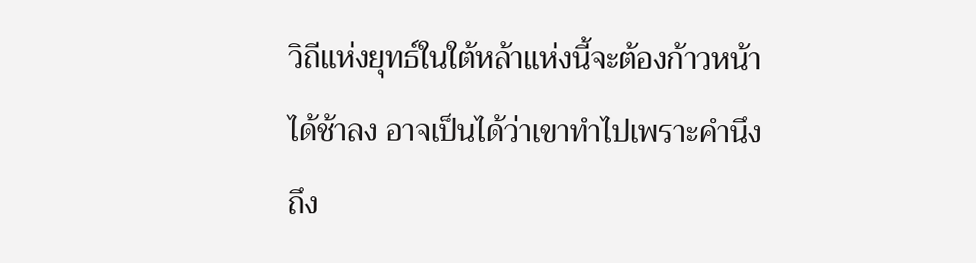วิถีแห่งยุทธ์ในใต้หล้าแห่งนี้จะต้องก้าวหน้าได้ช้าลง อาจเป็นได้ว่าเขาทำไปเพราะคำนึงถึง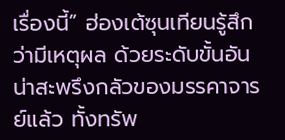เรื่องนี้” ฮ่องเต้ซุนเทียนรู้สึกว่ามีเหตุผล ด้วยระดับขั้นอันน่าสะพรึงกลัวของมรรคาจารย์แล้ว ทั้งทรัพ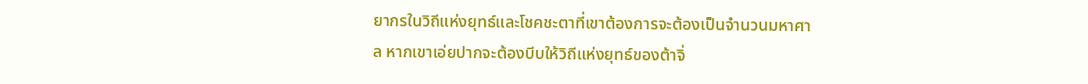ยากรในวิถีแห่งยุทธ์และโชคชะตาที่เขาต้องการจะต้องเป็นจำนวนมหาศาล หากเขาเอ่ยปากจะต้องบีบให้วิถีแห่งยุทธ์ของต้าจิ่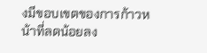งมีขอบเขตของการก้าวหน้าที่ลดน้อยลง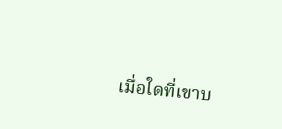เมื่อใดที่เขาบ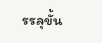รรลุขั้น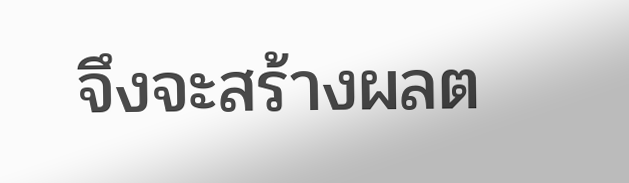จึงจะสร้างผลต